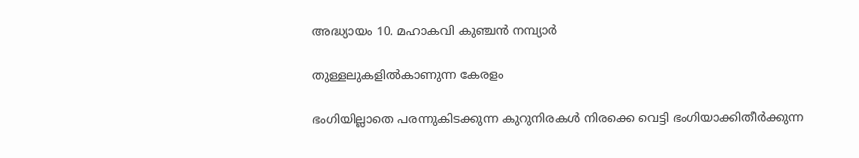അദ്ധ്യായം 10. മഹാകവി കുഞ്ചൻ നമ്പ്യാർ

തുള്ളലുകളിൽകാണുന്ന കേരളം

ഭംഗിയില്ലാതെ പരന്നുകിടക്കുന്ന കുറുനിരകൾ നിരക്കെ വെട്ടി ഭംഗിയാക്കിതീർക്കുന്ന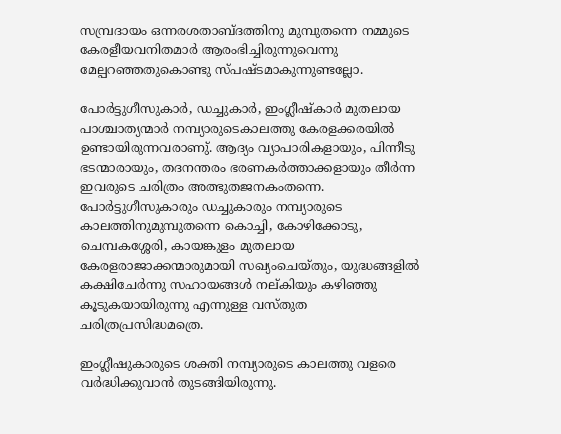സമ്പ്രദായം ഒന്നരശതാബ്ദത്തിനു മുമ്പുതന്നെ നമ്മുടെ കേരളീയവനിതമാർ ആരംഭിച്ചിരുന്നുവെന്നു മേല്പറഞ്ഞതുകൊണ്ടു സ്പഷ്ടമാകുന്നുണ്ടല്ലോ.

പോർട്ടുഗീസുകാർ, ഡച്ചുകാർ, ഇംഗ്ലീഷ്‌കാർ മുതലായ പാശ്ചാത്യന്മാർ നമ്പ്യാരുടെകാലത്തു കേരളക്കരയിൽ ഉണ്ടായിരുന്നവരാണു്. ആദ്യം വ്യാപാരികളായും, പിന്നീടു ഭടന്മാരായും, തദനന്തരം ഭരണകർത്താക്കളായും തീർന്ന ഇവരുടെ ചരിത്രം അത്ഭുതജനകംതന്നെ. പോർട്ടുഗീസുകാരും ഡച്ചുകാരും നമ്പ്യാരുടെ കാലത്തിനുമുമ്പുതന്നെ കൊച്ചി, കോഴിക്കോടു, ചെമ്പകശ്ശേരി, കായങ്കുളം മുതലായ കേരളരാജാക്കന്മാരുമായി സഖ്യംചെയ്തും, യുദ്ധങ്ങളിൽ കക്ഷിചേർന്നു സഹായങ്ങൾ നല്കിയും കഴിഞ്ഞു കൂടുകയായിരുന്നു എന്നുള്ള വസ്തുത ചരിത്രപ്രസിദ്ധമത്രെ.

ഇംഗ്ലീഷുകാരുടെ ശക്തി നമ്പ്യാരുടെ കാലത്തു വളരെ വർദ്ധിക്കുവാൻ തുടങ്ങിയിരുന്നു.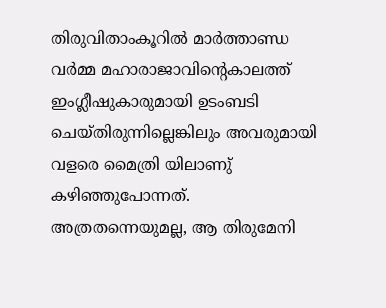തിരുവിതാംകൂറിൽ മാർത്താണ്ഡ വർമ്മ മഹാരാജാവിൻ്റെകാലത്ത് ഇംഗ്ലീഷുകാരുമായി ഉടംബടി ചെയ്തിരുന്നില്ലെങ്കിലും അവരുമായി വളരെ മൈത്രി യിലാണു് കഴിഞ്ഞുപോന്നത്. അത്രതന്നെയുമല്ല, ആ തിരുമേനി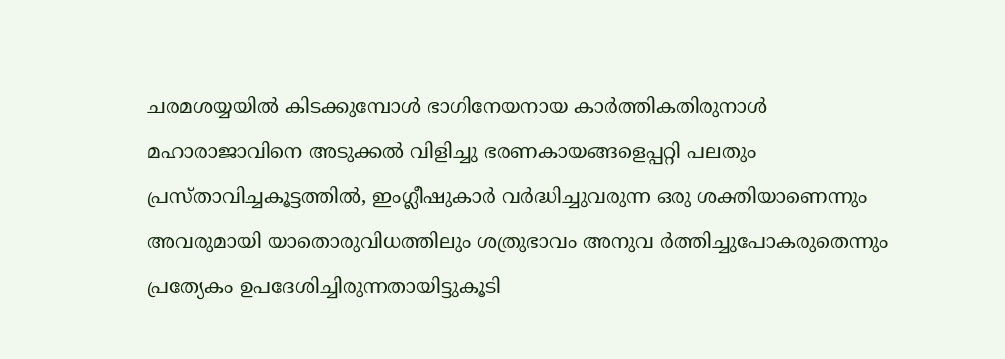ചരമശയ്യയിൽ കിടക്കുമ്പോൾ ഭാഗിനേയനായ കാർത്തികതിരുനാൾ മഹാരാജാവിനെ അടുക്കൽ വിളിച്ചു ഭരണകായങ്ങളെപ്പറ്റി പലതും പ്രസ്താവിച്ചകൂട്ടത്തിൽ, ഇംഗ്ലീഷുകാർ വർദ്ധിച്ചുവരുന്ന ഒരു ശക്തിയാണെന്നും അവരുമായി യാതൊരുവിധത്തിലും ശത്രുഭാവം അനുവ ർത്തിച്ചുപോകരുതെന്നും പ്രത്യേകം ഉപദേശിച്ചിരുന്നതായിട്ടുകൂടി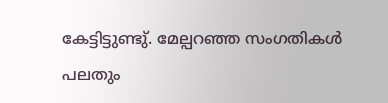കേട്ടിട്ടുണ്ടു്. മേല്പറഞ്ഞ സംഗതികൾ പലതും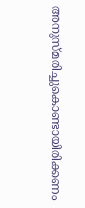അനുസ്മരിച്ചുകൊണ്ടായിരിക്കണം